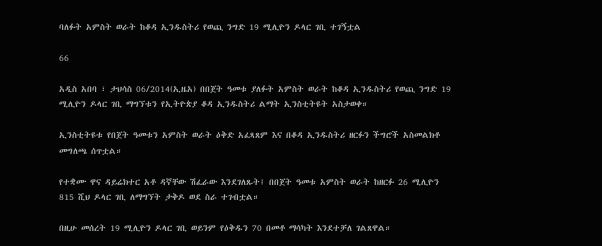ባለፉት አምስት ወራት ከቆዳ ኢንዱስትሪ የወጪ ንግድ 19 ሚሊዮን ዶላር ገቢ ተገኝቷል

66

አዲስ አበባ ፣ ታህሳስ 06/2014(ኢዜአ) በበጀት ዓመቱ ያለፉት አምስት ወራት ከቆዳ ኢንዱስትሪ የወጪ ንግድ 19 ሚሊዮን ዶላር ገቢ ማግኘቱን የኢትዮጵያ ቆዳ ኢንዱስትሪ ልማት ኢንስቲትዩት አስታወቀ።

ኢንስቲትዩቱ የበጀት ዓመቱን አምስት ወራት ዕቅድ አፈጻጸም እና በቆዳ ኢንዱስትሪ ዘርፉን ችግሮች አስመልክቶ መግለጫ ሰጥቷል።

የተቋሙ ዋና ዳይሬክተር አቶ ዳኛቸው ሽፈራው እንደገለጹት፤ በበጀት ዓመቱ አምስት ወራት ከዘርፉ 26 ሚሊዮን 815 ሺህ ዶላር ገቢ ለማግኘት ታቅዶ ወደ ስራ ተገብቷል።

በዚሁ መሰረት 19 ሚሊዮን ዶላር ገቢ ወይንም የዕቅዱን 70 በመቶ ማሳካት እንደተቻለ ገልጸዋል።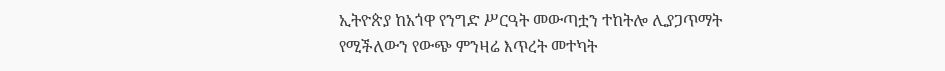ኢትዮጵያ ከአጎዋ የንግድ ሥርዓት መውጣቷን ተከትሎ ሊያጋጥማት የሚችለውን የውጭ ምንዛሬ እጥረት መተካት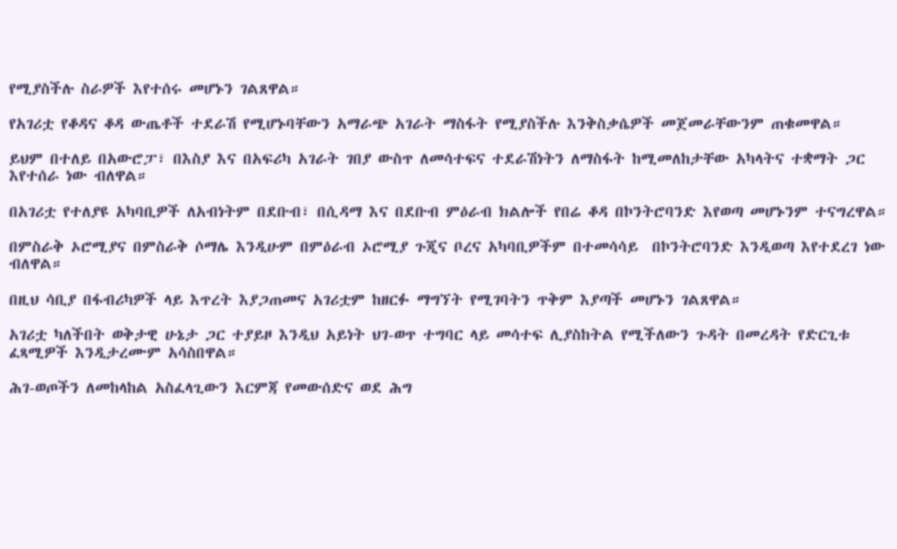የሚያስችሉ ስራዎች እየተሰሩ መሆኑን ገልጸዋል።

የአገሪቷ የቆዳና ቆዳ ውጤቶች ተደራሽ የሚሆኑባቸውን አማራጭ አገራት ማስፋት የሚያስችሉ እንቅስቃሴዎች መጀመራቸውንም ጠቁመዋል።

ይህም በተለይ በአውሮፓ፣ በእስያ እና በአፍሪካ አገራት ገበያ ውስጥ ለመሳተፍና ተደራሽነትን ለማስፋት ከሚመለከታቸው አካላትና ተቋማት ጋር እየተሰራ ነው ብለዋል።

በአገሪቷ የተለያዩ አካባቢዎች ለአብነትም በደቡብ፣ በሲዳማ እና በደቡብ ምዕራብ ክልሎች የበሬ ቆዳ በኮንትሮባንድ እየወጣ መሆኑንም ተናግረዋል።

በምስራቅ ኦሮሚያና በምስራቅ ሶማሌ እንዲሁም በምዕራብ ኦሮሚያ ጉጂና ቦረና አካባቢዎችም በተመሳሳይ  በኮንትሮባንድ እንዲወጣ እየተደረገ ነው ብለዋል።

በዚህ ሳቢያ በፋብሪካዎች ላይ እጥረት እያጋጠመና አገሪቷም ከዘርፉ ማግኘት የሚገባትን ጥቅም እያጣች መሆኑን ገልጸዋል።

አገሪቷ ካለችበት ወቅታዊ ሁኔታ ጋር ተያይዞ እንዲህ አይነት ህገ-ወጥ ተግባር ላይ መሳተፍ ሊያስከትል የሚችለውን ጉዳት በመረዳት የድርጊቱ ፈጻሚዎች እንዲታረሙም አሳስበዋል።

ሕገ-ወጦችን ለመከላከል አስፈላጊውን እርምጃ የመውሰድና ወደ ሕግ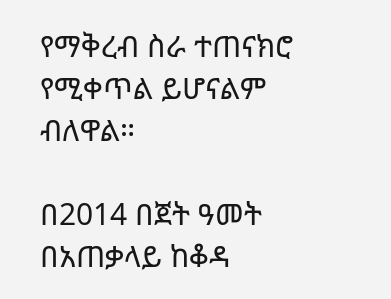የማቅረብ ስራ ተጠናክሮ የሚቀጥል ይሆናልም ብለዋል።

በ2014 በጀት ዓመት በአጠቃላይ ከቆዳ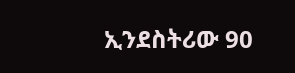ኢንደስትሪው 90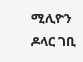ሚሊዮን ዶላር ገቢ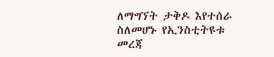ለማግኘት ታቅዶ እየተሰራ ስለመሆኑ የኢንስቲትዩቱ መረጃ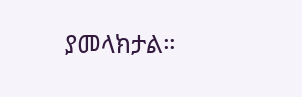ያመላክታል።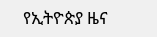የኢትዮጵያ ዜና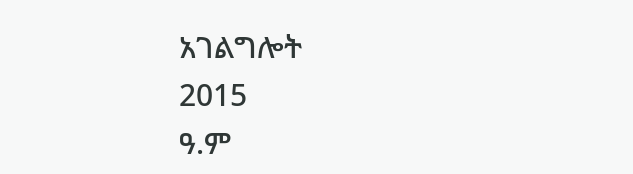አገልግሎት
2015
ዓ.ም